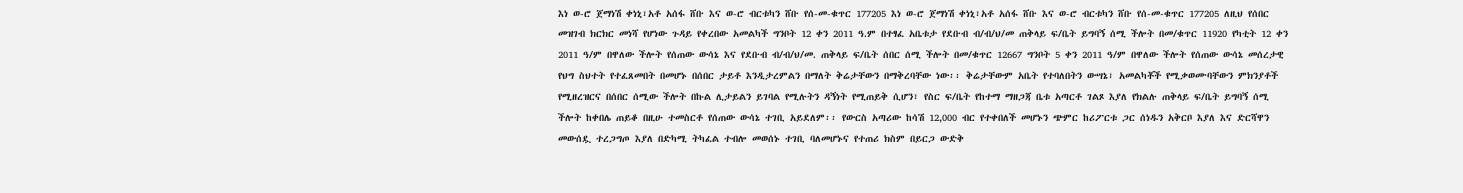እነ ወ-ሮ ጀማነሽ ቀነኒ፣አቶ አሰፋ ሸቡ እና ወ-ሮ ብርቱካን ሸቡ የሰ-መ-ቁጥር 177205 እነ ወ-ሮ ጀማነሽ ቀነኒ፣አቶ አሰፋ ሸቡ እና ወ-ሮ ብርቱካን ሸቡ የሰ-መ-ቁጥር 177205 ለዚህ የሰበር መዝገብ ክርክር መነሻ የሆነው ጉዳይ የቀረበው አመልካች ግንቦት 12 ቀን 2011 ዓ.ም በተፃፈ አቤቱታ የደቡብ ብ/ብ/ህ/መ ጠቅላይ ፍ/ቤት ይግባኝ ሰሚ ችሎት በመ/ቁጥር 11920 የካቲት 12 ቀን 2011 ዓ/ም በዋለው ችሎት የሰጠው ውሳኔ እና የደቡብ ብ/ብ/ህ/መ. ጠቅላይ ፍ/ቤት ሰበር ሰሚ ችሎት በመ/ቁጥር 12667 ግንቦት 5 ቀን 2011 ዓ/ም በዋለው ችሎት የሰጠው ውሳኔ መሰረታዊ የህግ ስህተት የተፈጸመበት በመሆኑ በሰበር ታይቶ እንዲታረምልን በማለት ቅሬታቸውን በማቅረባቸው ነው፡፡ ቅሬታቸውም አቤት የተባለበትን ውሣኔ፣ አመልካቾች የሚቃወሙባቸውን ምክንያቶች የሚዘረዝርና በሰበር ሰሚው ችሎት በኩል ሊታይልን ይገባል የሚሉትን ዳኝነት የሚጠይቅ ሲሆን፣ የስር ፍ/ቤት የከተማ ማዘጋጃ ቤቱ አጣርቶ ገልጾ እያለ የክልሉ ጠቅላይ ፍ/ቤት ይግባኝ ሰሚ ችሎት ከቀበሌ ጠይቆ በዚሁ ተመስርቶ የሰጠው ውሳኔ ተገቢ አይደለም፡፡ የውርስ አጣሪው ከሳሽ 12,000 ብር የተቀበለች መሆኑን ጭምር ከሪፖርቱ ጋር ሰነዱን አቅርቦ እያለ እና ድርሻዋን መውሰዷ ተረጋግጦ እያለ በድካሚ ትካፈል ተብሎ መወሰኑ ተገቢ ባለመሆኑና የተጠሪ ክስም በይርጋ ውድቅ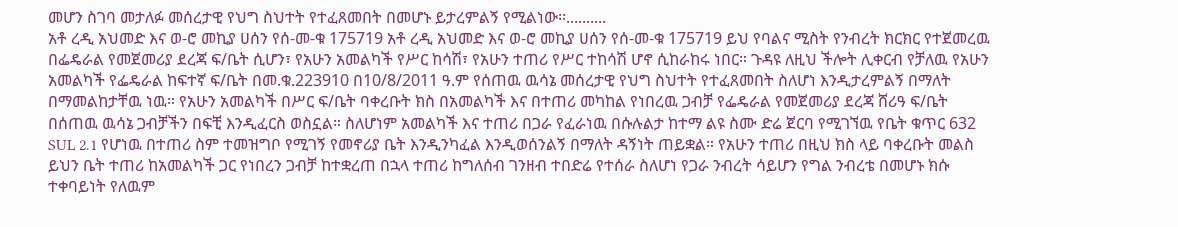መሆን ስገባ መታለፉ መሰረታዊ የህግ ስህተት የተፈጸመበት በመሆኑ ይታረምልኝ የሚልነው፡፡..........
አቶ ረዲ አህመድ እና ወ-ሮ መኪያ ሀሰን የሰ-መ-ቁ 175719 አቶ ረዲ አህመድ እና ወ-ሮ መኪያ ሀሰን የሰ-መ-ቁ 175719 ይህ የባልና ሚስት የንብረት ክርክር የተጀመረዉ በፌዴራል የመጀመሪያ ደረጃ ፍ/ቤት ሲሆን፣ የአሁን አመልካች የሥር ከሳሽ፣ የአሁን ተጠሪ የሥር ተከሳሽ ሆኖ ሲከራከሩ ነበር። ጉዳዩ ለዚህ ችሎት ሊቀርብ የቻለዉ የአሁን አመልካች የፌዴራል ከፍተኛ ፍ/ቤት በመ.ቁ.223910 በ10/8/2011 ዓ.ም የሰጠዉ ዉሳኔ መሰረታዊ የህግ ስህተት የተፈጸመበት ስለሆነ እንዲታረምልኝ በማለት በማመልከታቸዉ ነዉ። የአሁን አመልካች በሥር ፍ/ቤት ባቀረቡት ክስ በአመልካች እና በተጠሪ መካከል የነበረዉ ጋብቻ የፌዴራል የመጀመሪያ ደረጃ ሸሪዓ ፍ/ቤት በሰጠዉ ዉሳኔ ጋብቻችን በፍቺ እንዲፈርስ ወስኗል። ስለሆነም አመልካች እና ተጠሪ በጋራ የፈራነዉ በሱሉልታ ከተማ ልዩ ስሙ ድሬ ጀርባ የሚገኘዉ የቤት ቁጥር 632 SUL 2.1 የሆነዉ በተጠሪ ስም ተመዝግቦ የሚገኝ የመኖሪያ ቤት እንዲንካፈል እንዲወሰንልኝ በማለት ዳኝነት ጠይቋል። የአሁን ተጠሪ በዚህ ክስ ላይ ባቀረቡት መልስ ይህን ቤት ተጠሪ ከአመልካች ጋር የነበረን ጋብቻ ከተቋረጠ በኋላ ተጠሪ ከግለሰብ ገንዘብ ተበድሬ የተሰራ ስለሆነ የጋራ ንብረት ሳይሆን የግል ንብረቴ በመሆኑ ክሱ ተቀባይነት የለዉም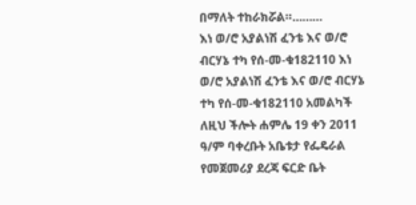በማለት ተከራክሯል።………
እነ ወ/ሮ አያልነሽ ፈንቴ እና ወ/ሮ ብርሃኔ ተካ የሰ-መ-ቁ182110 እነ ወ/ሮ አያልነሽ ፈንቴ እና ወ/ሮ ብርሃኔ ተካ የሰ-መ-ቁ182110 አመልካች ለዚህ ችሎት ሐምሌ 19 ቀን 2011 ዓ/ም ባቀረቡት አቤቱታ የፌዴራል የመጀመሪያ ደረጃ ፍርድ ቤት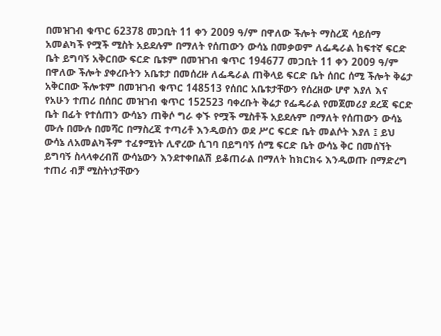በመዝገብ ቁጥር 62378 መጋቢት 11 ቀን 2009 ዓ/ም በዋለው ችሎት ማስረጃ ሳይሰማ አመልካች የሟች ሚስት አይደሉም በማለት የሰጠውን ውሳኔ በመቃወም ለፌዴራል ከፍተኛ ፍርድ ቤት ይግባኝ አቅርበው ፍርድ ቤቱም በመዝገብ ቁጥር 194677 መጋቢት 11 ቀን 2009 ዓ/ም በዋለው ችሎት ያቀረቡትን አቤቱታ በመሰረዙ ለፌዴራል ጠቅላይ ፍርድ ቤት ሰበር ሰሚ ችሎት ቅሬታ አቅርበው ችሎቱም በመዝገብ ቁጥር 148513 የሰበር አቤቱታቸውን የሰረዘው ሆኖ እያለ እና የአሁን ተጠሪ በሰበር መዝገብ ቁጥር 152523 ባቀረቡት ቅሬታ የፌዴራል የመጀመሪያ ደረጃ ፍርድ ቤት በፊት የተሰጠን ውሳኔን ጠቅሶ ግራ ቀኙ የሟች ሚስቶች አይደሉም በማለት የሰጠውን ውሳኔ ሙሉ በሙሉ በመሻር በማስረጃ ተጣሪቶ እንዲወሰን ወደ ሥር ፍርድ ቤት መልሶት እያለ ፤ ይህ ውሳኔ ለአመልካችም ተፈፃሚነት ሊኖረው ሲገባ በይግባኝ ሰሚ ፍርድ ቤት ውሳኔ ቅር በመሰኘት ይግባኝ ስላላቀረብሽ ውሳኔውን እንደተቀበልሽ ይቆጠራል በማለት ከክርክሩ እንዲወጡ በማድረግ ተጠሪ ብቻ ሚስትነታቸውን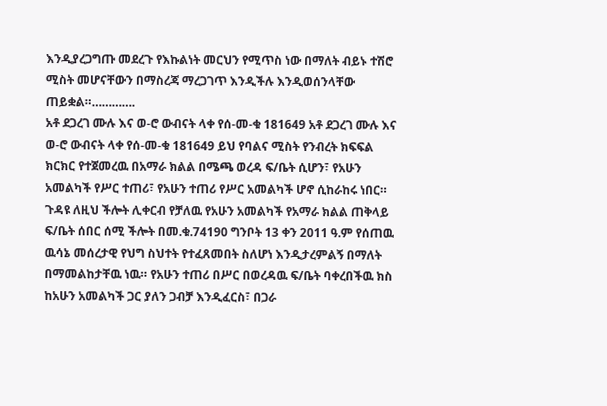እንዲያረጋግጡ መደረጉ የእኩልነት መርህን የሚጥስ ነው በማለት ብይኑ ተሽሮ ሚስት መሆናቸውን በማስረጃ ማረጋገጥ እንዲችሉ እንዲወሰንላቸው ጠይቋል።………….
አቶ ደጋረገ ሙሉ እና ወ-ሮ ውብናት ላቀ የሰ-መ-ቁ 181649 አቶ ደጋረገ ሙሉ እና ወ-ሮ ውብናት ላቀ የሰ-መ-ቁ 181649 ይህ የባልና ሚስት የንብረት ክፍፍል ክርክር የተጀመረዉ በአማራ ክልል በሜጫ ወረዳ ፍ/ቤት ሲሆን፣ የአሁን አመልካች የሥር ተጠሪ፣ የአሁን ተጠሪ የሥር አመልካች ሆኖ ሲከራከሩ ነበር። ጉዳዩ ለዚህ ችሎት ሊቀርብ የቻለዉ የአሁን አመልካች የአማራ ክልል ጠቅላይ ፍ/ቤት ሰበር ሰሚ ችሎት በመ.ቁ.74190 ግንቦት 13 ቀን 2011 ዓ.ም የሰጠዉ ዉሳኔ መሰረታዊ የህግ ስህተት የተፈጸመበት ስለሆነ እንዲታረምልኝ በማለት በማመልከታቸዉ ነዉ። የአሁን ተጠሪ በሥር በወረዳዉ ፍ/ቤት ባቀረበችዉ ክስ ከአሁን አመልካች ጋር ያለን ጋብቻ እንዲፈርስ፣ በጋራ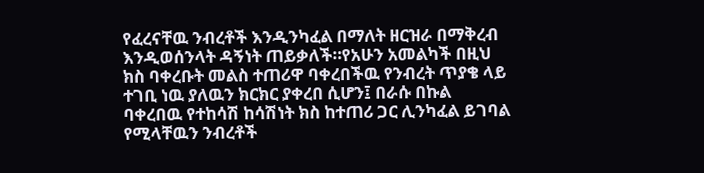የፈረናቸዉ ንብረቶች እንዲንካፈል በማለት ዘርዝራ በማቅረብ እንዲወሰንላት ዳኝነት ጠይቃለች።የአሁን አመልካች በዚህ ክስ ባቀረቡት መልስ ተጠሪዋ ባቀረበችዉ የንብረት ጥያቄ ላይ ተገቢ ነዉ ያለዉን ክርክር ያቀረበ ሲሆን፤ በራሱ በኩል ባቀረበዉ የተከሳሽ ከሳሽነት ክስ ከተጠሪ ጋር ሊንካፈል ይገባል የሚላቸዉን ንብረቶች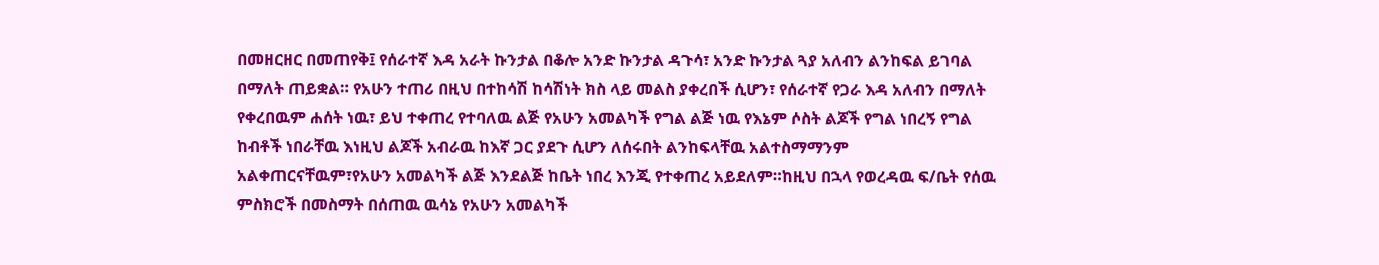በመዘርዘር በመጠየቅ፤ የሰራተኛ እዳ አራት ኩንታል በቆሎ አንድ ኩንታል ዳጉሳ፣ አንድ ኩንታል ጓያ አለብን ልንከፍል ይገባል በማለት ጠይቋል። የአሁን ተጠሪ በዚህ በተከሳሽ ከሳሽነት ክስ ላይ መልስ ያቀረበች ሲሆን፣ የሰራተኛ የጋራ እዳ አለብን በማለት የቀረበዉም ሐሰት ነዉ፣ ይህ ተቀጠረ የተባለዉ ልጅ የአሁን አመልካች የግል ልጅ ነዉ የእኔም ሶስት ልጆች የግል ነበረኝ የግል ከብቶች ነበራቸዉ እነዚህ ልጆች አብራዉ ከእኛ ጋር ያደጉ ሲሆን ለሰሩበት ልንከፍላቸዉ አልተስማማንም አልቀጠርናቸዉም፣የአሁን አመልካች ልጅ እንደልጅ ከቤት ነበረ እንጂ የተቀጠረ አይደለም።ከዚህ በኋላ የወረዳዉ ፍ/ቤት የሰዉ ምስክሮች በመስማት በሰጠዉ ዉሳኔ የአሁን አመልካች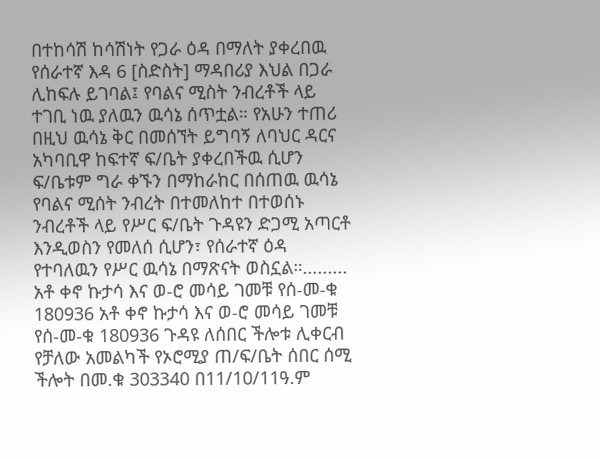በተከሳሽ ከሳሽነት የጋራ ዕዳ በማለት ያቀረበዉ የሰራተኛ እዳ 6 [ስድስት] ማዳበሪያ እህል በጋራ ሊከፍሉ ይገባል፤ የባልና ሚስት ንብረቶች ላይ ተገቢ ነዉ ያለዉን ዉሳኔ ሰጥቷል። የአሁን ተጠሪ በዚህ ዉሳኔ ቅር በመሰኘት ይግባኝ ለባህር ዳርና አካባቢዋ ከፍተኛ ፍ/ቤት ያቀረበችዉ ሲሆን ፍ/ቤቱም ግራ ቀኙን በማከራከር በሰጠዉ ዉሳኔ የባልና ሚሰት ንብረት በተመለከተ በተወሰኑ ንብረቶች ላይ የሥር ፍ/ቤት ጉዳዩን ድጋሚ አጣርቶ እንዲወስን የመለሰ ሲሆን፣ የሰራተኛ ዕዳ የተባለዉን የሥር ዉሳኔ በማጽናት ወስኗል።.........
አቶ ቀኖ ኩታሳ እና ወ-ሮ መሳይ ገመቹ የሰ-መ-ቁ 180936 አቶ ቀኖ ኩታሳ እና ወ-ሮ መሳይ ገመቹ የሰ-መ-ቁ 180936 ጉዳዩ ለሰበር ችሎቱ ሊቀርብ የቻለው አመልካች የኦሮሚያ ጠ/ፍ/ቤት ሰበር ሰሚ ችሎት በመ.ቁ 303340 በ11/10/11ዓ.ም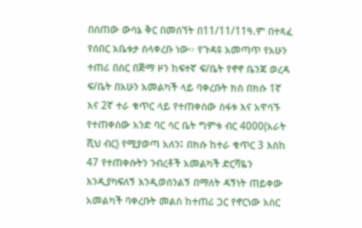በሰጠው ውሳኔ ቅር በመሰኘት በ11/11/11ዓ.ም በተጻፈ የሰበር አቤቱታ ስላቀረቡ ነው፡፡ የጉዳዩ አመጣጥ የአሁን ተጠሪ በስር በጅማ ዞን ከፍተኛ ፍ/ቤት የኖኖ ቤንጃ ወረዳ ፍ/ቤት በአሁን አመልካች ላይ ባቀረቡት ክስ በክሱ 1ኛ እና 2ኛ ተራ ቁጥር ላይ የተጠቀሰው ስፋቱ እና አዋሳኙ የተጠቀሰው አንድ ባር ሳር ቤት ግምቱ ብር 4000(አራት ሺህ ብር) የሚያወጣ አለን፤ በክሱ ከተራ ቁጥር 3 እስከ 47 የተጠቀሱትን ንብረቶች አመልካች ድርሻዬን እንዲያካፍለኝ እንዲወሰንልኝ በማለት ዳኝነት ጠይቀው አመልካች ባቀረቡት መልስ ከተጠሪ ጋር የኖርነው አስር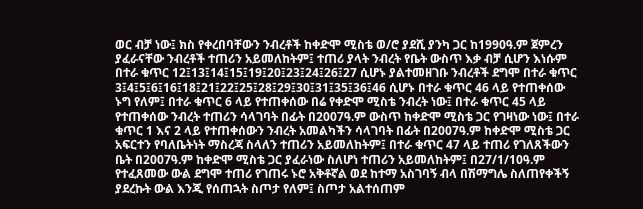ወር ብቻ ነው፤ ክስ የቀረበባቸውን ንብረቶች ከቀድሞ ሚስቴ ወ/ሮ ያደሺ ያንካ ጋር ከ1990ዓ.ም ጀምረን ያፈራናቸው ንብረቶች ተጠሪን አይመለከትም፤ ተጠሪ ያላት ንብረት የቤት ውስጥ እቃ ብቻ ሲሆን እነሱም በተራ ቁጥር 12፤13፤14፤15፤19፤20፤23፤24፤26፤27 ሲሆኑ ያልተመዘገቡ ንብረቶች ደግሞ በተራ ቁጥር 3፤4፤5፤6፤16፤18፤21፤22፤25፤28፤29፤30፤31፤35፤36፤46 ሲሆኑ በተራ ቁጥር 46 ላይ የተጠቀሰው ኑግ የለም፤ በተራ ቁጥር 6 ላይ የተጠቀሰው በሬ የቀድሞ ሚስቴ ንብረት ነው፤ በተራ ቁጥር 45 ላይ የተጠቀሰው ንብረት ተጠሪን ሳላገባት በፊት በ2007ዓ.ም ውስጥ ከቀድሞ ሚስቴ ጋር የገዛነው ነው፤ በተራ ቁጥር 1 እና 2 ላይ የተጠቀሰውን ንብረት አመልካችን ሳላገባት በፊት በ2007ዓ.ም ከቀድሞ ሚስቴ ጋር አፍርተን የባለቤትነት ማስረጃ ስላለን ተጠሪን አይመለከትም፤ በተራ ቁጥር 47 ላይ ተጠሪ የገለጸችውን ቤት በ2007ዓ.ም ከቀድሞ ሚስቴ ጋር ያፈራነው ስለሆነ ተጠሪን አይመለከትም፤ በ27/1/10ዓ.ም የተፈጸመው ውል ደግሞ ተጠሪ የገጠሩ ኑሮ አቅቶኛል ወደ ከተማ አስገባኝ ብላ በሽማግሌ ስለጠየቀችኝ ያደረኩት ውል እንጂ የሰጠኋት ስጦታ የለም፤ ስጦታ አልተሰጠም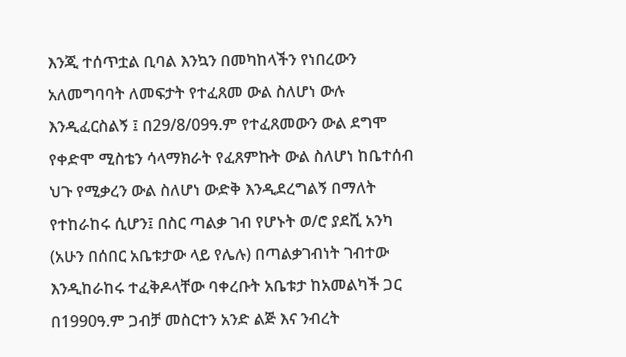እንጂ ተሰጥቷል ቢባል እንኳን በመካከላችን የነበረውን አለመግባባት ለመፍታት የተፈጸመ ውል ስለሆነ ውሉ እንዲፈርስልኝ ፤ በ29/8/09ዓ.ም የተፈጸመውን ውል ደግሞ የቀድሞ ሚስቴን ሳላማክራት የፈጸምኩት ውል ስለሆነ ከቤተሰብ ህጉ የሚቃረን ውል ስለሆነ ውድቅ እንዲደረግልኝ በማለት የተከራከሩ ሲሆን፤ በስር ጣልቃ ገብ የሆኑት ወ/ሮ ያደሺ አንካ (አሁን በሰበር አቤቱታው ላይ የሌሉ) በጣልቃገብነት ገብተው እንዲከራከሩ ተፈቅዶላቸው ባቀረቡት አቤቱታ ከአመልካች ጋር በ1990ዓ.ም ጋብቻ መስርተን አንድ ልጅ እና ንብረት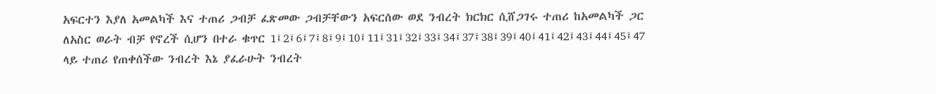አፍርተን እያለ አመልካች እና ተጠሪ ጋብቻ ፈጽመው ጋብቻቸውን አፍርሰው ወደ ንብረት ክርክር ሲሸጋገሩ ተጠሪ ከአመልካች ጋር ለአስር ወራት ብቻ የኖረች ሲሆን በተራ ቁጥር 1፤2፤6፤7፤8፤9፤10፤11፤31፤32፤33፤34፤37፤38፤39፤40፤41፤42፤43፤44፤45፤47 ላይ ተጠሪ የጠቀሰችው ንብረት እኔ ያፈራሁት ንብረት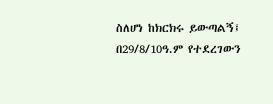ስለሆነ ከክርክሩ ይውጣልኝ፤ በ29/8/10ዓ.ም የተደረገውን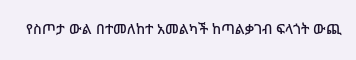የስጦታ ውል በተመለከተ አመልካች ከጣልቃገብ ፍላጎት ውጪ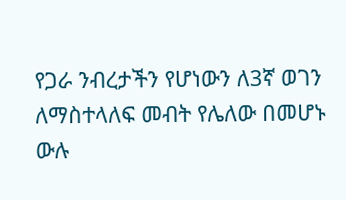የጋራ ንብረታችን የሆነውን ለ3ኛ ወገን ለማስተላለፍ መብት የሌለው በመሆኑ ውሉ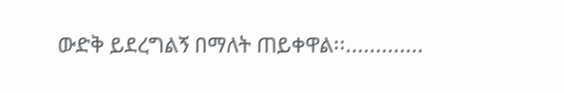ውድቅ ይደረግልኝ በማለት ጠይቀዋል፡፡.............